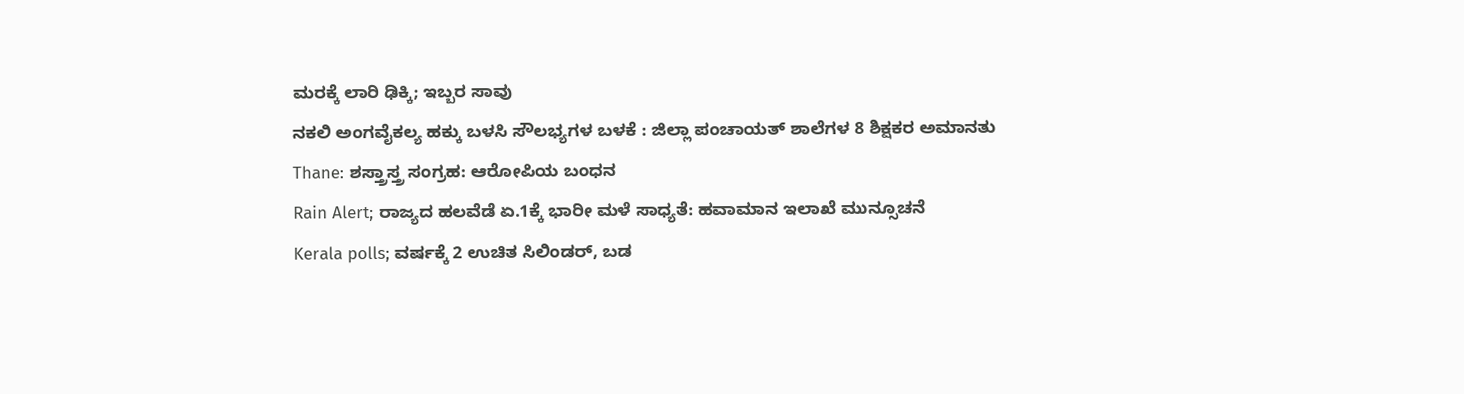ಮರಕ್ಕೆ ಲಾರಿ ಢಿಕ್ಕಿ; ಇಬ್ಬರ ಸಾವು
ನಕಲಿ ಅಂಗವೈಕಲ್ಯ ಹಕ್ಕು ಬಳಸಿ ಸೌಲಭ್ಯಗಳ ಬಳಕೆ : ಜಿಲ್ಲಾ ಪಂಚಾಯತ್ ಶಾಲೆಗಳ 8 ಶಿಕ್ಷಕರ ಅಮಾನತು
Thane: ಶಸ್ತ್ರಾಸ್ತ್ರ ಸಂಗ್ರಹ: ಆರೋಪಿಯ ಬಂಧನ
Rain Alert; ರಾಜ್ಯದ ಹಲವೆಡೆ ಏ.1ಕ್ಕೆ ಭಾರೀ ಮಳೆ ಸಾಧ್ಯತೆ: ಹವಾಮಾನ ಇಲಾಖೆ ಮುನ್ಸೂಚನೆ
Kerala polls; ವರ್ಷಕ್ಕೆ 2 ಉಚಿತ ಸಿಲಿಂಡರ್, ಬಡ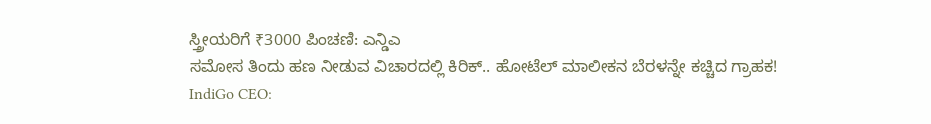ಸ್ತ್ರೀಯರಿಗೆ ₹3000 ಪಿಂಚಣಿ: ಎನ್ಡಿಎ
ಸಮೋಸ ತಿಂದು ಹಣ ನೀಡುವ ವಿಚಾರದಲ್ಲಿ ಕಿರಿಕ್.. ಹೋಟೆಲ್ ಮಾಲೀಕನ ಬೆರಳನ್ನೇ ಕಚ್ಚಿದ ಗ್ರಾಹಕ!
IndiGo CEO: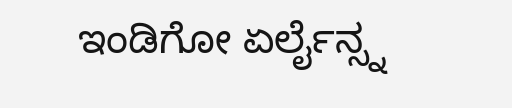ಇಂಡಿಗೋ ಏರ್ಲೈನ್ಸ್ನ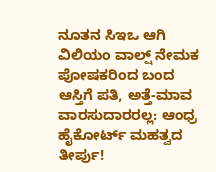ನೂತನ ಸಿಇಒ ಆಗಿ ವಿಲಿಯಂ ವಾಲ್ಷ್ ನೇಮಕ
ಪೋಷಕರಿಂದ ಬಂದ ಆಸ್ತಿಗೆ ಪತಿ, ಅತ್ತೆ-ಮಾವ ವಾರಸುದಾರರಲ್ಲ: ಆಂಧ್ರ ಹೈಕೋರ್ಟ್ ಮಹತ್ವದ ತೀರ್ಪು!